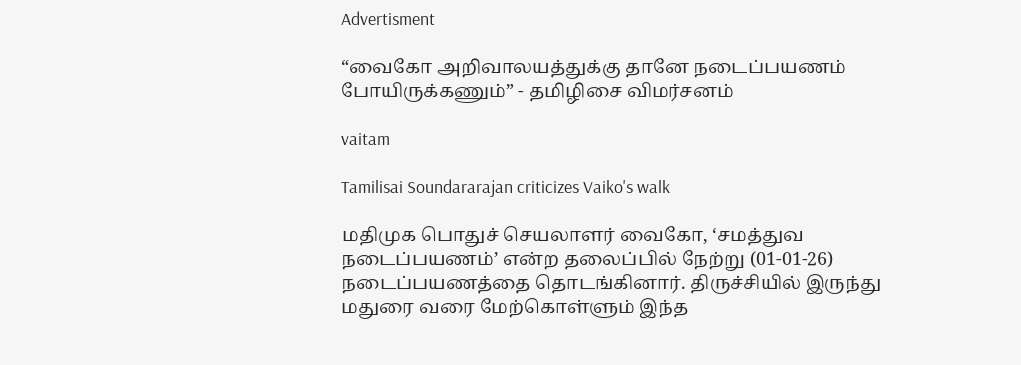Advertisment

“வைகோ அறிவாலயத்துக்கு தானே நடைப்பயணம் போயிருக்கணும்” - தமிழிசை விமர்சனம்

vaitam

Tamilisai Soundararajan criticizes Vaiko's walk

மதிமுக பொதுச் செயலாளர் வைகோ, ‘சமத்துவ நடைப்பயணம்’ என்ற தலைப்பில் நேற்று (01-01-26) நடைப்பயணத்தை தொடங்கினார். திருச்சியில் இருந்து மதுரை வரை மேற்கொள்ளும் இந்த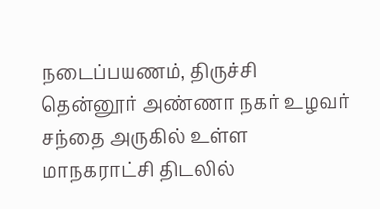நடைப்பயணம், திருச்சி தென்னூர் அண்ணா நகர் உழவர் சந்தை அருகில் உள்ள மாநகராட்சி திடலில்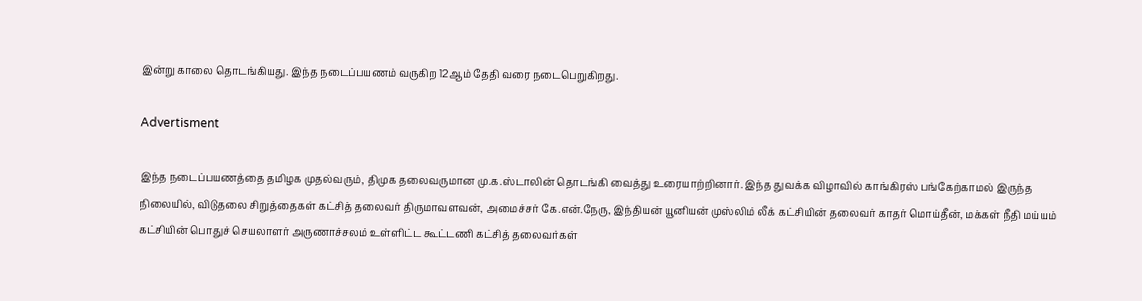இன்று காலை தொடங்கியது. இந்த நடைப்பயணம் வருகிற 12ஆம் தேதி வரை நடைபெறுகிறது.

Advertisment

இந்த நடைப்பயணத்தை தமிழக முதல்வரும், திமுக தலைவருமான மு.க.ஸ்டாலின் தொடங்கி வைத்து உரையாற்றினார். இந்த துவக்க விழாவில் காங்கிரஸ் பங்கேற்காமல் இருந்த நிலையில், விடுதலை சிறுத்தைகள் கட்சித் தலைவர் திருமாவளவன், அமைச்சர் கே.என்.நேரு, இந்தியன் யூனியன் முஸ்லிம் லீக் கட்சியின் தலைவர் காதர் மொய்தீன், மக்கள் நீதி மய்யம் கட்சியின் பொதுச் செயலாளர் அருணாச்சலம் உள்ளிட்ட கூட்டணி கட்சித் தலைவர்கள்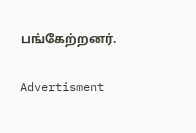பங்கேற்றனர்.

Advertisment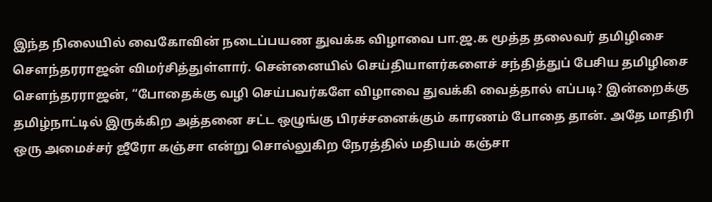இந்த நிலையில் வைகோவின் நடைப்பயண துவக்க விழாவை பா.ஜ.க மூத்த தலைவர் தமிழிசை செளந்தரராஜன் விமர்சித்துள்ளார். சென்னையில் செய்தியாளர்களைச் சந்தித்துப் பேசிய தமிழிசை செளந்தரராஜன், “போதைக்கு வழி செய்பவர்களே விழாவை துவக்கி வைத்தால் எப்படி? இன்றைக்கு தமிழ்நாட்டில் இருக்கிற அத்தனை சட்ட ஒழுங்கு பிரச்சனைக்கும் காரணம் போதை தான். அதே மாதிரி ஒரு அமைச்சர் ஜீரோ கஞ்சா என்று சொல்லுகிற நேரத்தில் மதியம் கஞ்சா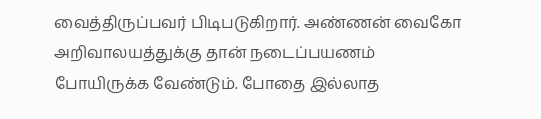வைத்திருப்பவர் பிடிபடுகிறார். அண்ணன் வைகோ அறிவாலயத்துக்கு தான் நடைப்பயணம் போயிருக்க வேண்டும். போதை இல்லாத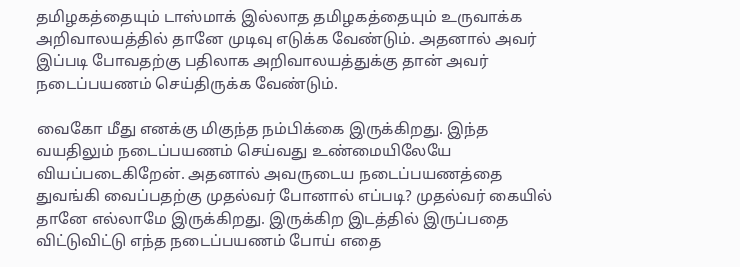தமிழகத்தையும் டாஸ்மாக் இல்லாத தமிழகத்தையும் உருவாக்க அறிவாலயத்தில் தானே முடிவு எடுக்க வேண்டும். அதனால் அவர் இப்படி போவதற்கு பதிலாக அறிவாலயத்துக்கு தான் அவர் நடைப்பயணம் செய்திருக்க வேண்டும்.

வைகோ மீது எனக்கு மிகுந்த நம்பிக்கை இருக்கிறது. இந்த வயதிலும் நடைப்பயணம் செய்வது உண்மையிலேயே வியப்படைகிறேன். அதனால் அவருடைய நடைப்பயணத்தை துவங்கி வைப்பதற்கு முதல்வர் போனால் எப்படி? முதல்வர் கையில் தானே எல்லாமே இருக்கிறது. இருக்கிற இடத்தில் இருப்பதை விட்டுவிட்டு எந்த நடைப்பயணம் போய் எதை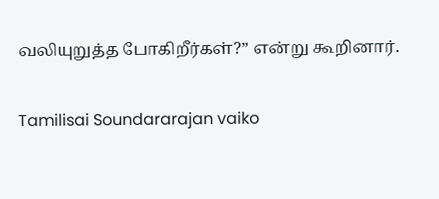வலியுறுத்த போகிறீர்கள்?” என்று கூறினார்.

Tamilisai Soundararajan vaiko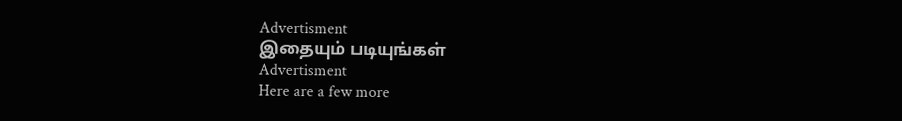Advertisment
இதையும் படியுங்கள்
Advertisment
Here are a few more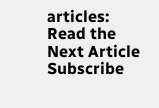articles:
Read the Next Article
Subscribe